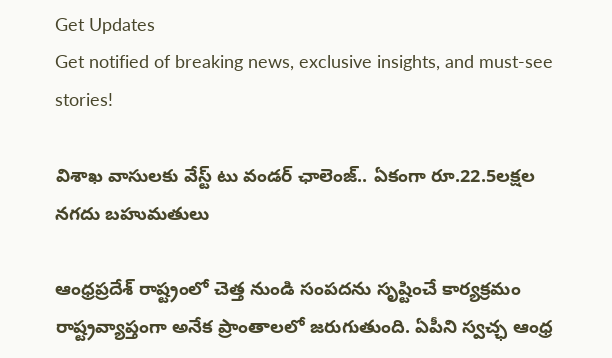Get Updates
Get notified of breaking news, exclusive insights, and must-see stories!

విశాఖ వాసులకు వేస్ట్ టు వండర్ ఛాలెంజ్.. ఏకంగా రూ.22.5లక్షల నగదు బహుమతులు

ఆంధ్రప్రదేశ్ రాష్ట్రంలో చెత్త నుండి సంపదను సృష్టించే కార్యక్రమం రాష్ట్రవ్యాప్తంగా అనేక ప్రాంతాలలో జరుగుతుంది. ఏపీని స్వచ్ఛ ఆంధ్ర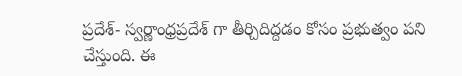ప్రదేశ్- స్వర్ణాంధ్రప్రదేశ్ గా తీర్చిదిద్దడం కోసం ప్రభుత్వం పని చేస్తుంది. ఈ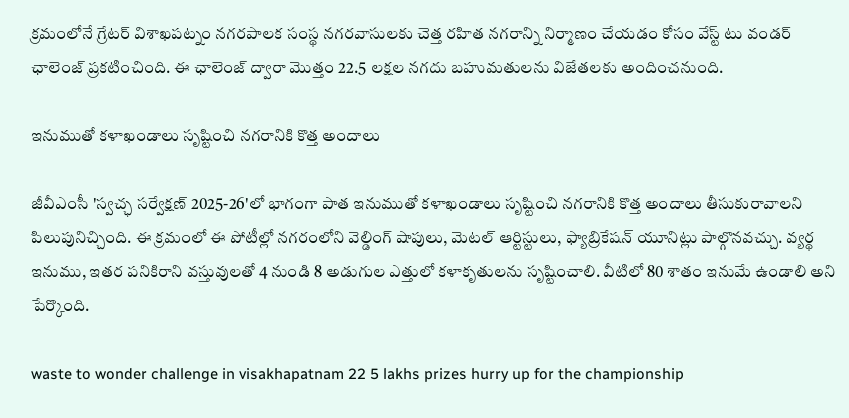క్రమంలోనే గ్రేటర్ విశాఖపట్నం నగరపాలక సంస్థ నగరవాసులకు చెత్త రహిత నగరాన్ని నిర్మాణం చేయడం కోసం వేస్ట్ టు వండర్ ఛాలెంజ్ ప్రకటించింది. ఈ ఛాలెంజ్ ద్వారా మొత్తం 22.5 లక్షల నగదు బహుమతులను విజేతలకు అందించనుంది.

ఇనుముతో కళాఖండాలు సృష్టించి నగరానికి కొత్త అందాలు

జీవీఎంసీ 'స్వచ్ఛ సర్వేక్షణ్ 2025-26'లో భాగంగా పాత ఇనుముతో కళాఖండాలు సృష్టించి నగరానికి కొత్త అందాలు తీసుకురావాలని పిలుపునిచ్చింది. ఈ క్రమంలో ఈ పోటీల్లో నగరంలోని వెల్డింగ్ షాపులు, మెటల్ ఆర్టిస్టులు, ఫ్యాబ్రికేషన్ యూనిట్లు పాల్గొనవచ్చు. వ్యర్థ ఇనుము, ఇతర పనికిరాని వస్తువులతో 4 నుండి 8 అడుగుల ఎత్తులో కళాకృతులను సృష్టించాలి. వీటిలో 80 శాతం ఇనుమే ఉండాలి అని పేర్కొంది.

waste to wonder challenge in visakhapatnam 22 5 lakhs prizes hurry up for the championship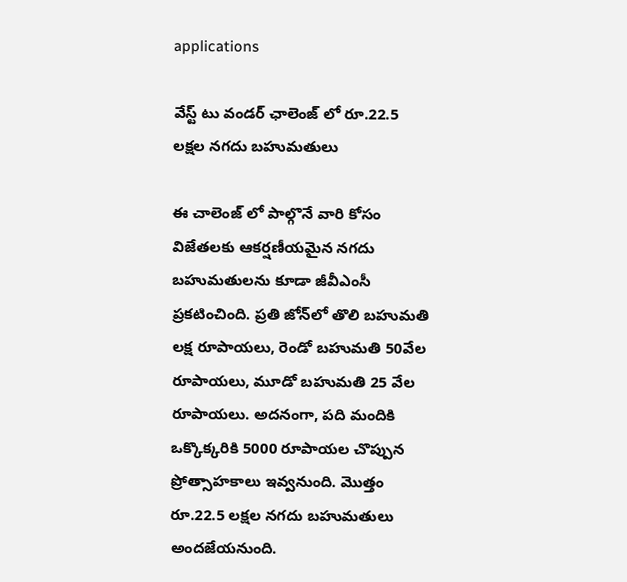applications

వేస్ట్ టు వండర్ ఛాలెంజ్ లో రూ.22.5 లక్షల నగదు బహుమతులు

ఈ చాలెంజ్ లో పాల్గొనే వారి కోసం విజేతలకు ఆకర్షణీయమైన నగదు బహుమతులను కూడా జీవీఎంసీ ప్రకటించింది. ప్రతి జోన్‌లో తొలి బహుమతి లక్ష రూపాయలు, రెండో బహుమతి 50వేల రూపాయలు, మూడో బహుమతి 25 వేల రూపాయలు. అదనంగా, పది మందికి ఒక్కొక్కరికి 5000 రూపాయల చొప్పున ప్రోత్సాహకాలు ఇవ్వనుంది. మొత్తం రూ.22.5 లక్షల నగదు బహుమతులు అందజేయనుంది.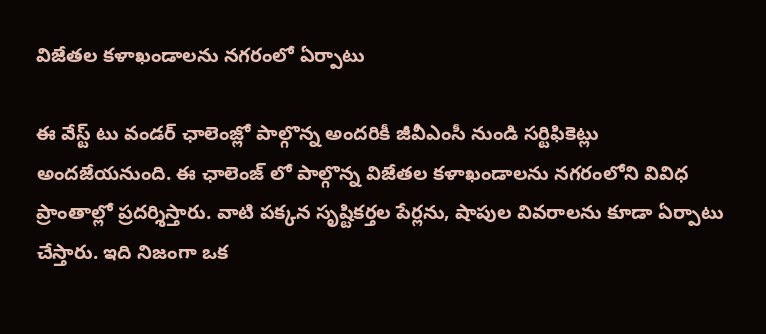విజేతల కళాఖండాలను నగరంలో ఏర్పాటు

ఈ వేస్ట్ టు వండర్ ఛాలెంజ్లో పాల్గొన్న అందరికీ జీవీఎంసీ నుండి సర్టిఫికెట్లు అందజేయనుంది. ఈ ఛాలెంజ్ లో పాల్గొన్న విజేతల కళాఖండాలను నగరంలోని వివిధ ప్రాంతాల్లో ప్రదర్శిస్తారు. వాటి పక్కన సృష్టికర్తల పేర్లను, షాపుల వివరాలను కూడా ఏర్పాటు చేస్తారు. ఇది నిజంగా ఒక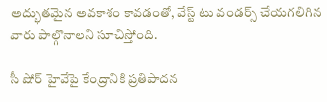అద్భుతమైన అవకాశం కావడంతో, వేస్ట్ టు వండర్స్ చేయగలిగిన వారు పాల్గొనాలని సూచిస్తోంది.

సీ షోర్ హైవేపై కేంద్రానికి ప్రతిపాదన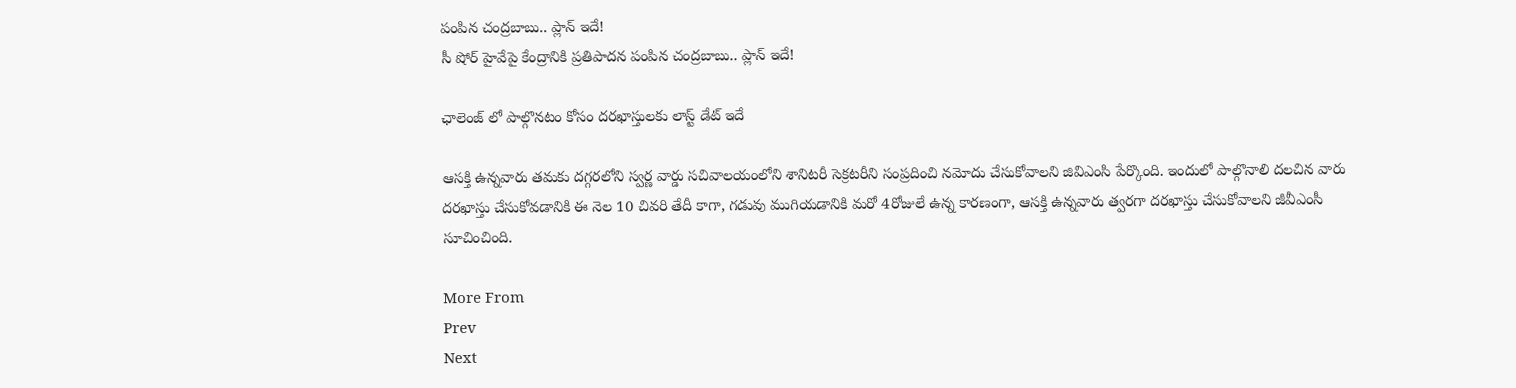పంపిన చంద్రబాబు.. ప్లాన్ ఇదే!
సీ షోర్ హైవేపై కేంద్రానికి ప్రతిపాదన పంపిన చంద్రబాబు.. ప్లాన్ ఇదే!

ఛాలెంజ్ లో పాల్గొనటం కోసం దరఖాస్తులకు లాస్ట్ డేట్ ఇదే

ఆసక్తి ఉన్నవారు తమకు దగ్గరలోని స్వర్ణ వార్డు సచివాలయంలోని శానిటరీ సెక్రటరీని సంప్రదించి నమోదు చేసుకోవాలని జివిఎంసి పేర్కొంది. ఇందులో పాల్గొనాలి దలచిన వారు దరఖాస్తు చేసుకోవడానికి ఈ నెల 10 చివరి తేదీ కాగా, గడువు ముగియడానికి మరో 4రోజులే ఉన్న కారణంగా, ఆసక్తి ఉన్నవారు త్వరగా దరఖాస్తు చేసుకోవాలని జీవీఎంసీ సూచించింది.

More From
Prev
Next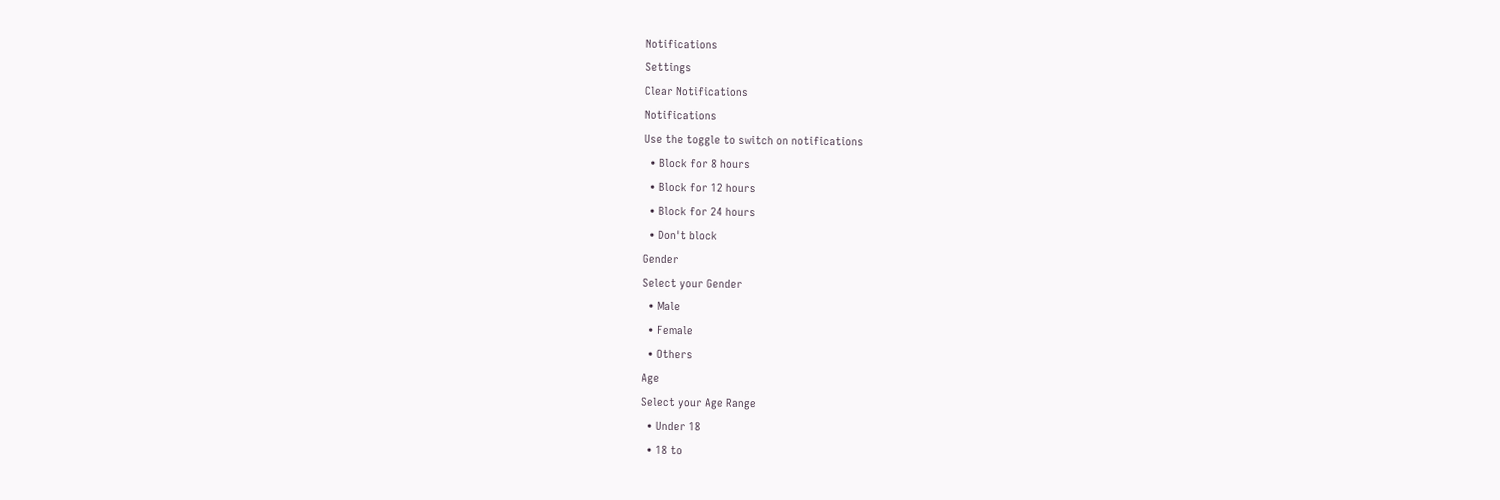Notifications
Settings
Clear Notifications
Notifications
Use the toggle to switch on notifications
  • Block for 8 hours
  • Block for 12 hours
  • Block for 24 hours
  • Don't block
Gender
Select your Gender
  • Male
  • Female
  • Others
Age
Select your Age Range
  • Under 18
  • 18 to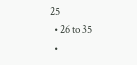25
  • 26 to 35
  •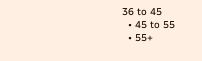36 to 45
  • 45 to 55
  • 55+